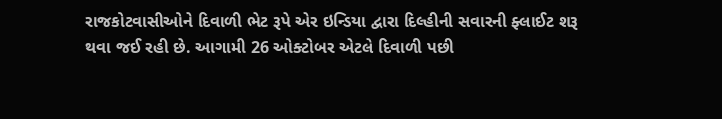રાજકોટવાસીઓને દિવાળી ભેટ રૂપે એર ઇન્ડિયા દ્વારા દિલ્હીની સવારની ફ્લાઈટ શરૂ થવા જઈ રહી છે. આગામી 26 ઓક્ટોબર એટલે દિવાળી પછી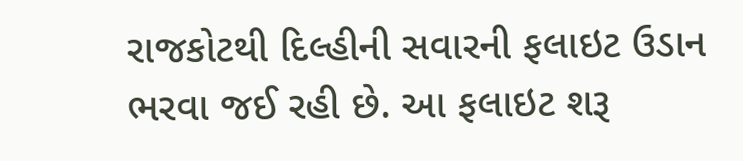રાજકોટથી દિલ્હીની સવારની ફલાઇટ ઉડાન ભરવા જઈ રહી છે. આ ફલાઇટ શરૂ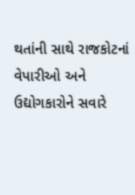થતાંની સાથે રાજકોટનાં વેપારીઓ અને ઉદ્યોગકારોને સવારે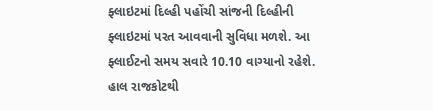ફ્લાઇટમાં દિલ્હી પહોંચી સાંજની દિલ્હીની ફ્લાઇટમાં પરત આવવાની સુવિધા મળશે. આ ફ્લાઈટનો સમય સવારે 10.10 વાગ્યાનો રહેશે. હાલ રાજકોટથી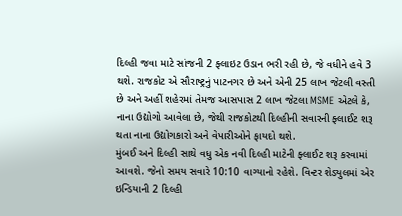દિલ્હી જવા માટે સાંજની 2 ફ્લાઇટ ઉડાન ભરી રહી છે, જે વધીને હવે 3 થશે. રાજકોટ એ સૌરાષ્ટ્રનું પાટનગર છે અને એની 25 લાખ જેટલી વસ્તી છે અને અહીં શહેરમાં તેમજ આસપાસ 2 લાખ જેટલા MSME એટલે કે, નાના ઉદ્યોગો આવેલા છે, જેથી રાજકોટથી દિલ્હીની સવારની ફ્લાઈટ શરૂ થતા નાના ઉદ્યોગકારો અને વેપારીઓને ફાયદો થશે.
મુંબઈ અને દિલ્હી સાથે વધુ એક નવી દિલ્હી માટેની ફ્લાઈટ શરૂ કરવામાં આવશે. જેનો સમય સવારે 10:10 વાગ્યાનો રહેશે. વિન્ટર શેડ્યુલમાં એર ઇન્ડિયાની 2 દિલ્હી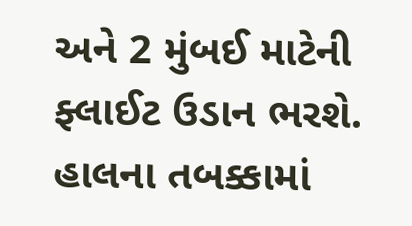અને 2 મુંબઈ માટેની ફ્લાઈટ ઉડાન ભરશે. હાલના તબક્કામાં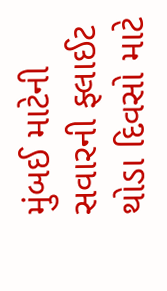મુંબઈ માટેની સવારની ફ્લાઈટ થોડા દિવસો માટે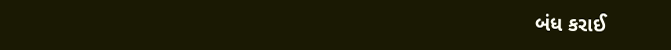બંધ કરાઈ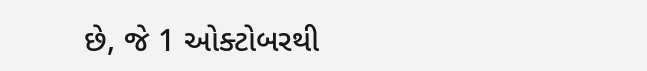છે, જે 1 ઓક્ટોબરથી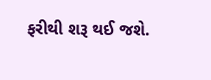ફરીથી શરૂ થઈ જશે.